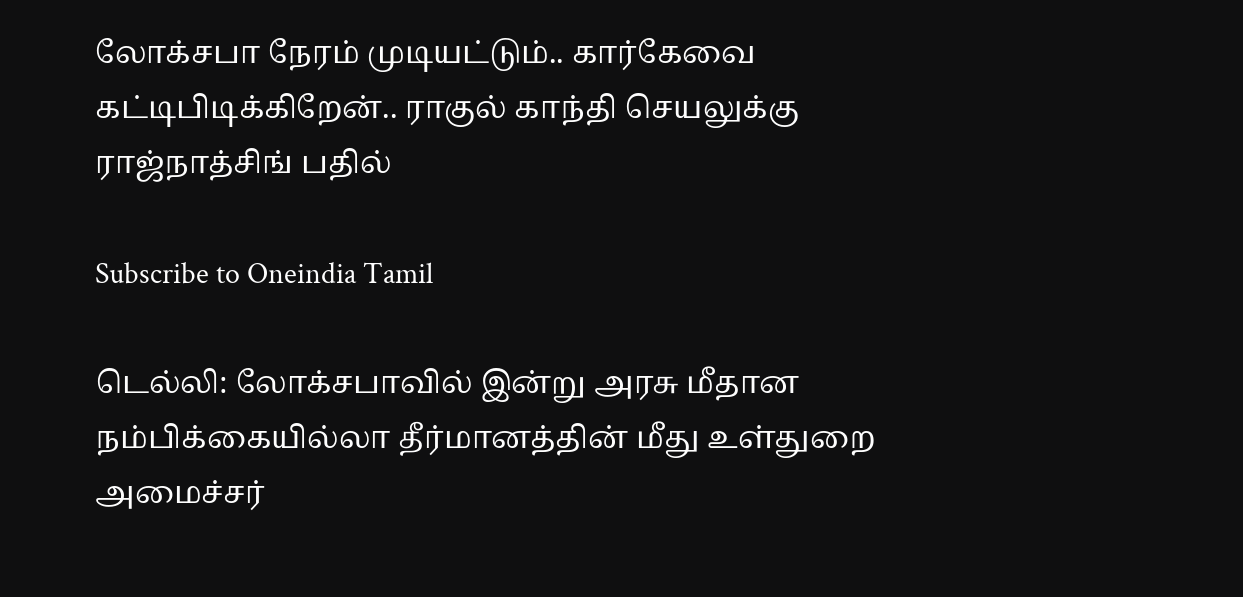லோக்சபா நேரம் முடியட்டும்.. கார்கேவை கட்டிபிடிக்கிறேன்.. ராகுல் காந்தி செயலுக்கு ராஜ்நாத்சிங் பதில்

Subscribe to Oneindia Tamil

டெல்லி: லோக்சபாவில் இன்று அரசு மீதான நம்பிக்கையில்லா தீர்மானத்தின் மீது உள்துறை அமைச்சர்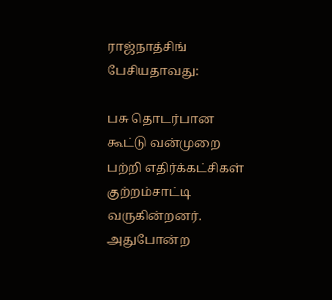ராஜ்நாத்சிங் பேசியதாவது:

பசு தொடர்பான கூட்டு வன்முறை பற்றி எதிர்க்கட்சிகள் குற்றம்சாட்டி வருகின்றனர். அதுபோன்ற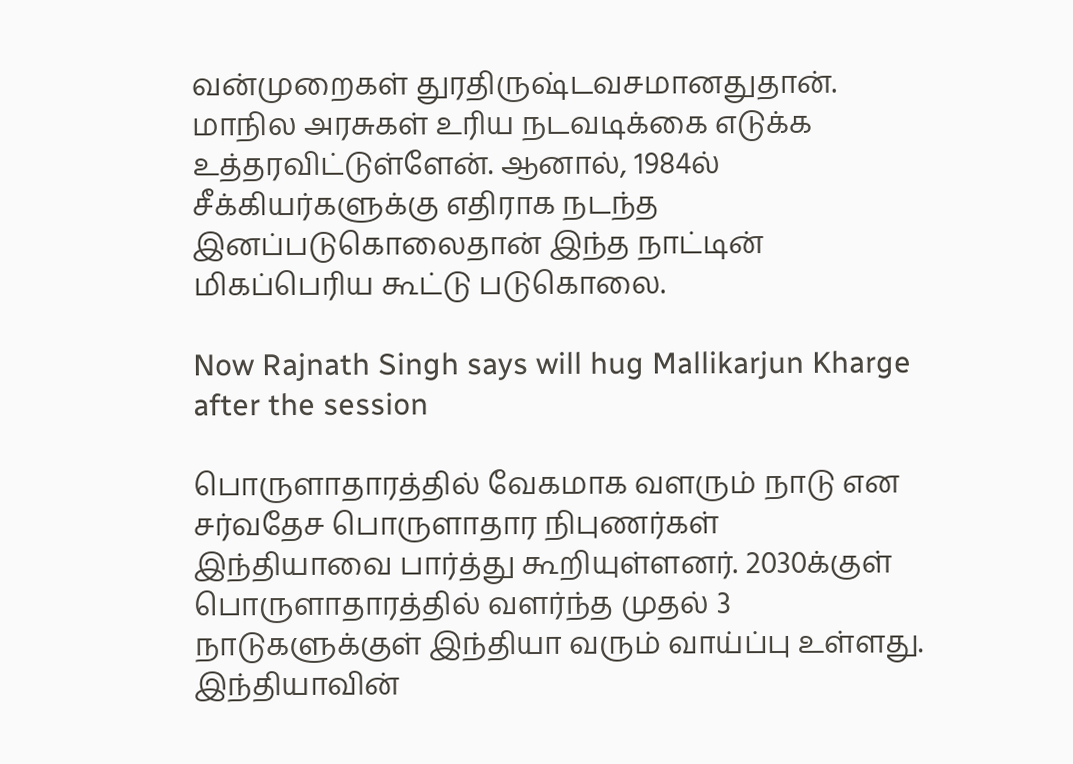வன்முறைகள் துரதிருஷ்டவசமானதுதான். மாநில அரசுகள் உரிய நடவடிக்கை எடுக்க உத்தரவிட்டுள்ளேன். ஆனால், 1984ல் சீக்கியர்களுக்கு எதிராக நடந்த இனப்படுகொலைதான் இந்த நாட்டின் மிகப்பெரிய கூட்டு படுகொலை.

Now Rajnath Singh says will hug Mallikarjun Kharge after the session

பொருளாதாரத்தில் வேகமாக வளரும் நாடு என சர்வதேச பொருளாதார நிபுணர்கள் இந்தியாவை பார்த்து கூறியுள்ளனர். 2030க்குள் பொருளாதாரத்தில் வளர்ந்த முதல் 3 நாடுகளுக்குள் இந்தியா வரும் வாய்ப்பு உள்ளது. இந்தியாவின்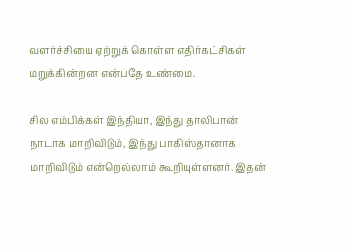வளர்ச்சியை ஏற்றுக் கொள்ள எதிர்கட்சிகள் மறுக்கின்றன என்பதே உண்மை.

சில எம்பிக்கள் இந்தியா, இந்து தாலிபான் நாடாக மாறிவிடும், இந்து பாகிஸ்தானாக மாறிவிடும் என்றெல்லாம் கூறியுள்ளனர். இதன்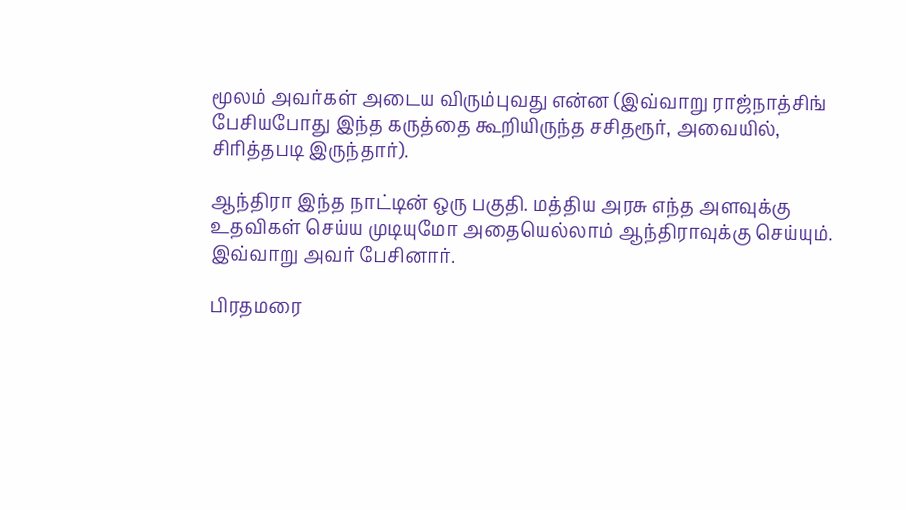மூலம் அவர்கள் அடைய விரும்புவது என்ன (இவ்வாறு ராஜ்நாத்சிங் பேசியபோது இந்த கருத்தை கூறியிருந்த சசிதரூர், அவையில், சிரித்தபடி இருந்தார்).

ஆந்திரா இந்த நாட்டின் ஒரு பகுதி. மத்திய அரசு எந்த அளவுக்கு உதவிகள் செய்ய முடியுமோ அதையெல்லாம் ஆந்திராவுக்கு செய்யும். இவ்வாறு அவர் பேசினார்.

பிரதமரை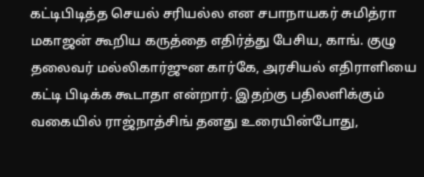கட்டிபிடித்த செயல் சரியல்ல என சபாநாயகர் சுமித்ரா மகாஜன் கூறிய கருத்தை எதிர்த்து பேசிய, காங். குழு தலைவர் மல்லிகார்ஜுன கார்கே, அரசியல் எதிராளியை கட்டி பிடிக்க கூடாதா என்றார். இதற்கு பதிலளிக்கும் வகையில் ராஜ்நாத்சிங் தனது உரையின்போது,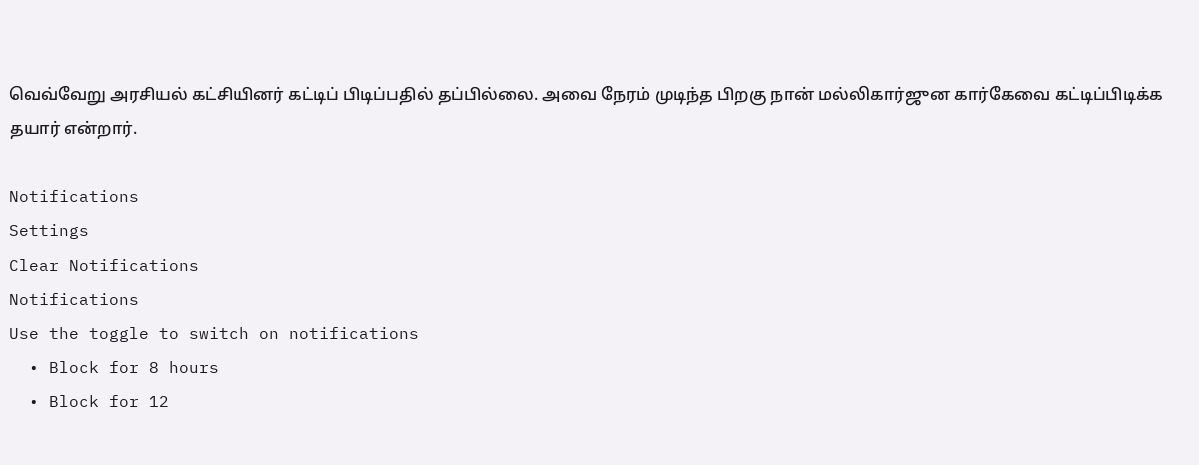வெவ்வேறு அரசியல் கட்சியினர் கட்டிப் பிடிப்பதில் தப்பில்லை. அவை நேரம் முடிந்த பிறகு நான் மல்லிகார்ஜுன கார்கேவை கட்டிப்பிடிக்க தயார் என்றார்.

Notifications
Settings
Clear Notifications
Notifications
Use the toggle to switch on notifications
  • Block for 8 hours
  • Block for 12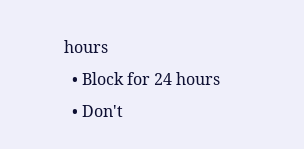hours
  • Block for 24 hours
  • Don't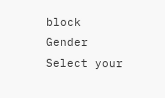block
Gender
Select your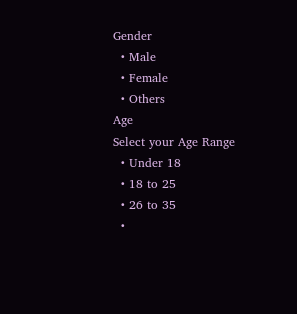Gender
  • Male
  • Female
  • Others
Age
Select your Age Range
  • Under 18
  • 18 to 25
  • 26 to 35
  •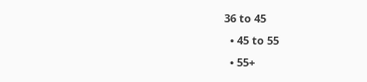36 to 45
  • 45 to 55
  • 55+